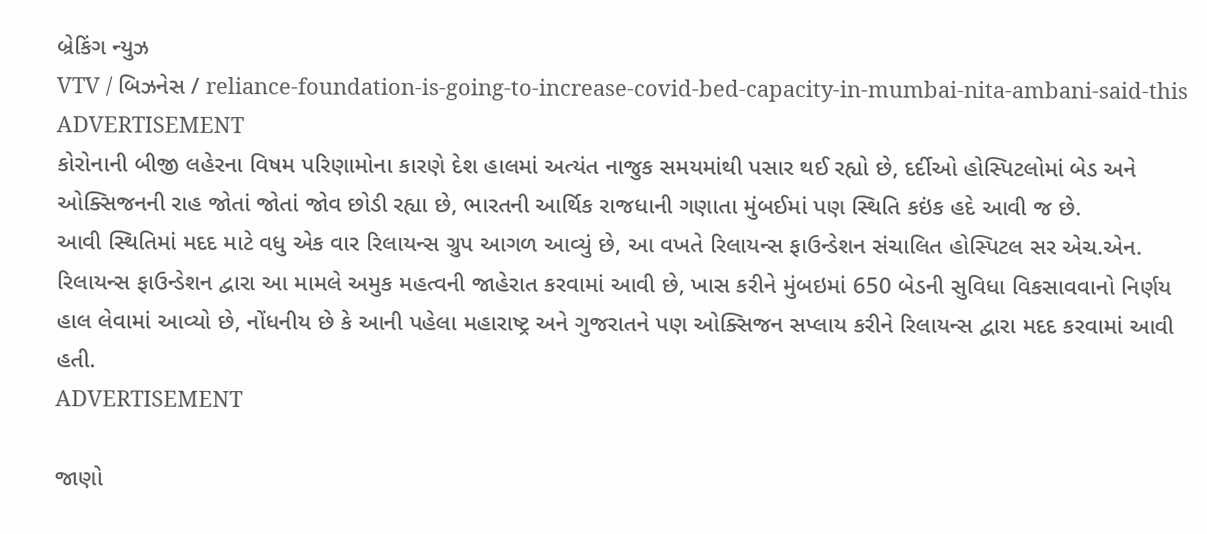બ્રેકિંગ ન્યુઝ
VTV / બિઝનેસ / reliance-foundation-is-going-to-increase-covid-bed-capacity-in-mumbai-nita-ambani-said-this
ADVERTISEMENT
કોરોનાની બીજી લહેરના વિષમ પરિણામોના કારણે દેશ હાલમાં અત્યંત નાજુક સમયમાંથી પસાર થઈ રહ્યો છે, દર્દીઓ હોસ્પિટલોમાં બેડ અને ઓક્સિજનની રાહ જોતાં જોતાં જોવ છોડી રહ્યા છે, ભારતની આર્થિક રાજધાની ગણાતા મુંબઈમાં પણ સ્થિતિ કઇંક હદે આવી જ છે.
આવી સ્થિતિમાં મદદ માટે વધુ એક વાર રિલાયન્સ ગ્રુપ આગળ આવ્યું છે, આ વખતે રિલાયન્સ ફાઉન્ડેશન સંચાલિત હોસ્પિટલ સર એચ.એન. રિલાયન્સ ફાઉન્ડેશન દ્વારા આ મામલે અમુક મહત્વની જાહેરાત કરવામાં આવી છે, ખાસ કરીને મુંબઇમાં 650 બેડની સુવિધા વિકસાવવાનો નિર્ણય હાલ લેવામાં આવ્યો છે, નોંધનીય છે કે આની પહેલા મહારાષ્ટ્ર અને ગુજરાતને પણ ઓક્સિજન સપ્લાય કરીને રિલાયન્સ દ્વારા મદદ કરવામાં આવી હતી.
ADVERTISEMENT

જાણો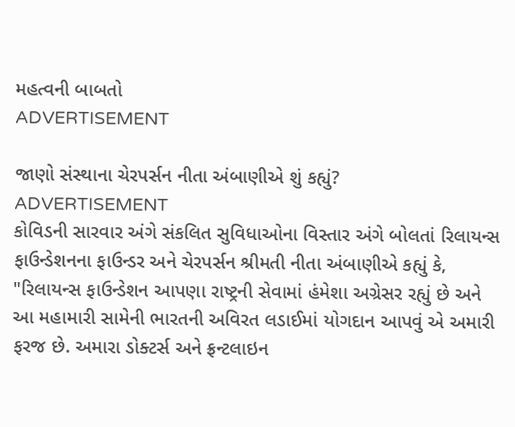મહત્વની બાબતો
ADVERTISEMENT

જાણો સંસ્થાના ચેરપર્સન નીતા અંબાણીએ શું કહ્યું?
ADVERTISEMENT
કોવિડની સારવાર અંગે સંકલિત સુવિધાઓના વિસ્તાર અંગે બોલતાં રિલાયન્સ ફાઉન્ડેશનના ફાઉન્ડર અને ચેરપર્સન શ્રીમતી નીતા અંબાણીએ કહ્યું કે, "રિલાયન્સ ફાઉન્ડેશન આપણા રાષ્ટ્રની સેવામાં હંમેશા અગ્રેસર રહ્યું છે અને આ મહામારી સામેની ભારતની અવિરત લડાઈમાં યોગદાન આપવું એ અમારી ફરજ છે. અમારા ડોક્ટર્સ અને ફ્રન્ટલાઇન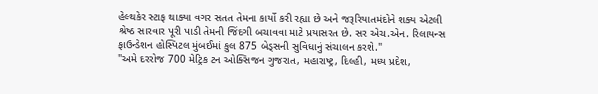હેલ્થકેર સ્ટાફ થાક્યા વગર સતત તેમના કાર્યો કરી રહ્યા છે અને જરૂરિયાતમંદોને શક્ય એટલી શ્રેષ્ઠ સારવાર પૂરી પાડી તેમની જિંદગી બચાવવા માટે પ્રયાસરત છે. સર એચ.એન. રિલાયન્સ ફાઉન્ડેશન હોસ્પિટલ મુંબઈમાં કુલ 875 બેડ્સની સુવિધાનું સંચાલન કરશે."
"અમે દરરોજ 700 મેટ્રિક ટન ઓક્સિજન ગુજરાત, મહારાષ્ટ્ર, દિલ્હી, મધ્ય પ્રદેશ,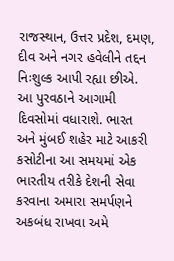રાજસ્થાન, ઉત્તર પ્રદેશ, દમણ, દીવ અને નગર હવેલીને તદ્દન નિઃશુલ્ક આપી રહ્યા છીએ. આ પુરવઠાને આગામી દિવસોમાં વધારાશે. ભારત અને મુંબઈ શહેર માટે આકરી કસોટીના આ સમયમાં એક ભારતીય તરીકે દેશની સેવા કરવાના અમારા સમર્પણને અકબંધ રાખવા અમે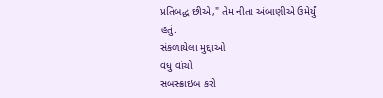પ્રતિબદ્ધ છીએ," તેમ નીતા અંબાણીએ ઉમેર્યું હતું.
સંકળાયેલા મુદ્દાઓ
વધુ વાંચો
સબસ્ક્રાઇબ કરો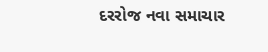દરરોજ નવા સમાચાર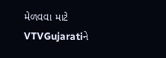મેળવવા માટે VTVGujaratiને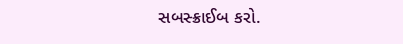સબસ્ક્રાઈબ કરો.